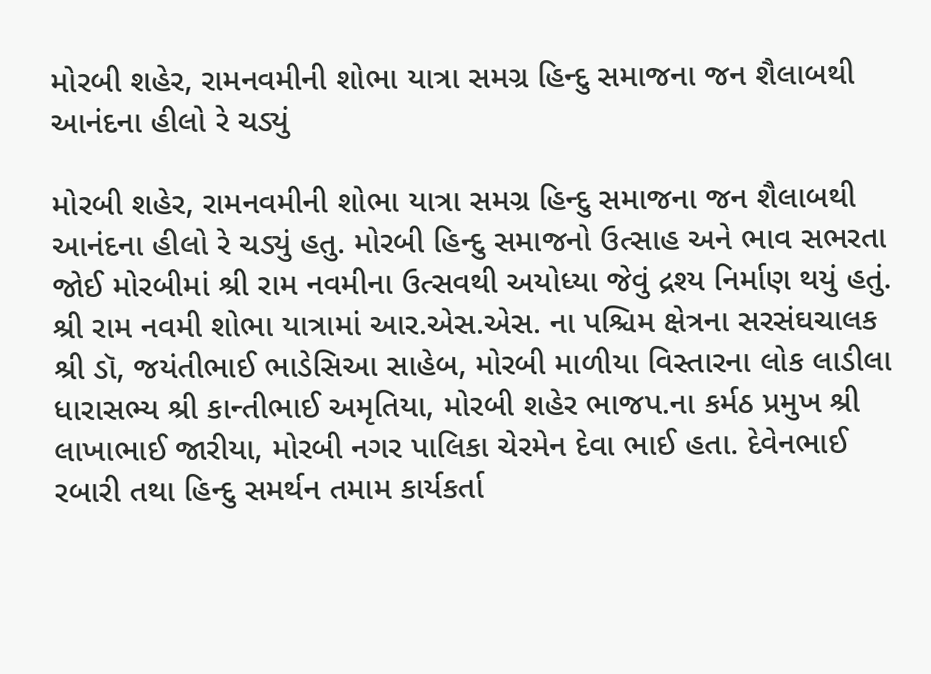મોરબી શહેર, રામનવમીની શોભા યાત્રા સમગ્ર હિન્દુ સમાજના જન શૈલાબથી આનંદના હીલો રે ચડ્યું

મોરબી શહેર, રામનવમીની શોભા યાત્રા સમગ્ર હિન્દુ સમાજના જન શૈલાબથી આનંદના હીલો રે ચડ્યું હતુ. મોરબી હિન્દુ સમાજનો ઉત્સાહ અને ભાવ સભરતા જોઈ મોરબીમાં શ્રી રામ નવમીના ઉત્સવથી અયોધ્યા જેવું દ્રશ્ય નિર્માણ થયું હતું.
શ્રી રામ નવમી શોભા યાત્રામાં આર.એસ.એસ. ના પશ્ચિમ ક્ષેત્રના સરસંઘચાલક શ્રી ડૉ, જયંતીભાઈ ભાડેસિઆ સાહેબ, મોરબી માળીયા વિસ્તારના લોક લાડીલા ધારાસભ્ય શ્રી કાન્તીભાઈ અમૃતિયા, મોરબી શહેર ભાજપ.ના કર્મઠ પ્રમુખ શ્રી લાખાભાઈ જારીયા, મોરબી નગર પાલિકા ચેરમેન દેવા ભાઈ હતા. દેવેનભાઈ રબારી તથા હિન્દુ સમર્થન તમામ કાર્યકર્તા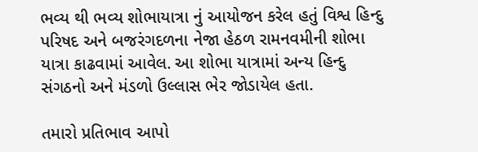ભવ્ય થી ભવ્ય શોભાયાત્રા નું આયોજન કરેલ હતું વિશ્વ હિન્દુ પરિષદ અને બજરંગદળના નેજા હેઠળ રામનવમીની શોભા યાત્રા કાઢવામાં આવેલ. આ શોભા યાત્રામાં અન્ય હિન્દુ સંગઠનો અને મંડળો ઉલ્લાસ ભેર જોડાયેલ હતા.

તમારો પ્રતિભાવ આપો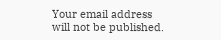Your email address will not be published.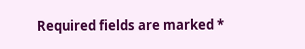Required fields are marked *